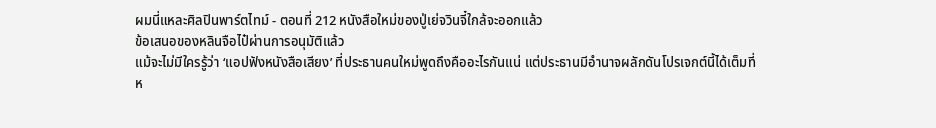ผมนี่แหละศิลปินพาร์ตไทม์ - ตอนที่ 212 หนังสือใหม่ของปู่เย่จวินจี๋ใกล้จะออกแล้ว
ข้อเสนอของหลินจือไป๋ผ่านการอนุมัติแล้ว
แม้จะไม่มีใครรู้ว่า ‘แอปฟังหนังสือเสียง’ ที่ประธานคนใหม่พูดถึงคืออะไรกันแน่ แต่ประธานมีอำนาจผลักดันโปรเจกต์นี้ได้เต็มที่
ห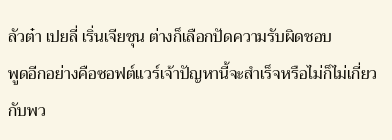ลัวต๋า เปยลี่ เริ่นเจียชุน ต่างก็เลือกปัดความรับผิดชอบ
พูดอีกอย่างคือซอฟต์แวร์เจ้าปัญหานี้จะสำเร็จหรือไม่ก็ไม่เกี่ยวกับพว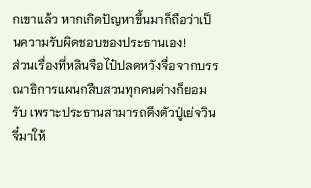กเขาแล้ว หากเกิดปัญหาขึ้นมาก็ถือว่าเป็นความรับผิดชอบของประธานเอง!
ส่วนเรื่องที่หลินจือไป๋ปลดหวังจื่อจากบรรณาธิการแผนกสืบสวนทุกคนต่างก็ยอมรับ เพราะประธานสามารถดึงตัวปู่เย่จวินจี๋มาให้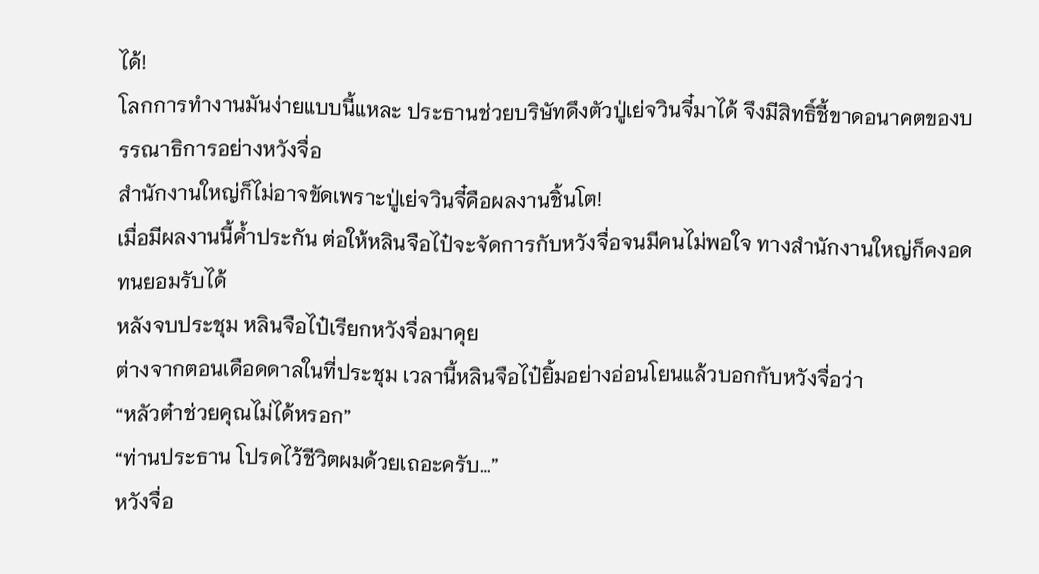ได้!
โลกการทำงานมันง่ายแบบนี้แหละ ประธานช่วยบริษัทดึงตัวปู่เย่จวินจี๋มาได้ จึงมีสิทธิ์ชี้ขาดอนาคตของบรรณาธิการอย่างหวังจื่อ
สำนักงานใหญ่ก็ไม่อาจขัดเพราะปู่เย่จวินจี๋คือผลงานชิ้นโต!
เมื่อมีผลงานนี้ค้ำประกัน ต่อให้หลินจือไป๋จะจัดการกับหวังจื่อจนมีคนไม่พอใจ ทางสำนักงานใหญ่ก็คงอดทนยอมรับได้
หลังจบประชุม หลินจือไป๋เรียกหวังจื่อมาคุย
ต่างจากตอนเดือดดาลในที่ประชุม เวลานี้หลินจือไป๋ยิ้มอย่างอ่อนโยนแล้วบอกกับหวังจื่อว่า
“หลัวต๋าช่วยคุณไม่ได้หรอก”
“ท่านประธาน โปรดไว้ชีวิตผมด้วยเถอะครับ…”
หวังจื่อ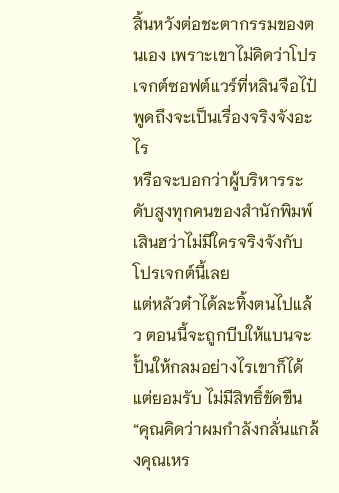สิ้นหวังต่อชะตากรรมของตนเอง เพราะเขาไม่คิดว่าโปรเจกต์ซอฟต์แวร์ที่หลินจือไป๋พูดถึงจะเป็นเรื่องจริงจังอะไร
หรือจะบอกว่าผู้บริหารระดับสูงทุกคนของสำนักพิมพ์เสินฮว่าไม่มีใครจริงจังกับโปรเจกต์นี้เลย
แต่หลัวต๋าได้ละทิ้งตนไปแล้ว ตอนนี้จะถูกบีบให้แบนจะปั้นให้กลมอย่างไรเขาก็ได้แต่ยอมรับ ไม่มีสิทธิ์ขัดขืน
“คุณคิดว่าผมกำลังกลั่นแกล้งคุณเหร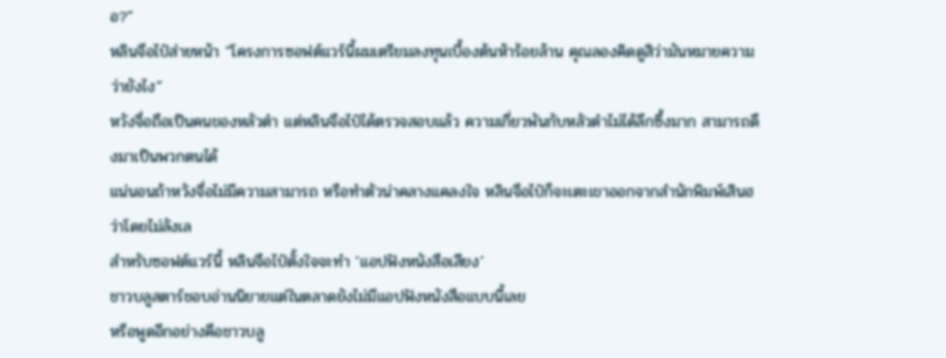อ?”
หลินจือไป๋ส่ายหน้า “โครงการซอฟต์แวร์นี้ผมเตรียมลงทุนเบื้องต้นห้าร้อยล้าน คุณลองคิดดูสิว่ามันหมายความว่ายังไง”
หวังจื่อถือเป็นคนของหลัวต๋า แต่หลินจือไป๋ได้ตรวจสอบแล้ว ความเกี่ยวพันกับหลัวต๋าไม่ได้ลึกซึ้งมาก สามารถดึงมาเป็นพวกตนได้
แน่นอนถ้าหวังจื่อไม่มีความสามารถ หรือทำตัวน่าคลางแคลงใจ หลินจือไป๋ก็จะเตะเขาออกจากสำนักพิมพ์เสินฮว่าโดยไม่ลังเล
สำหรับซอฟต์แวร์นี้ หลินจือไป๋ตั้งใจจะทำ ‘แอปฟังหนังสือเสียง’
ชาวบลูสตาร์ชอบอ่านนิยายแต่ในตลาดยังไม่มีแอปฟังหนังสือแบบนี้เลย
หรือพูดอีกอย่างคือชาวบลู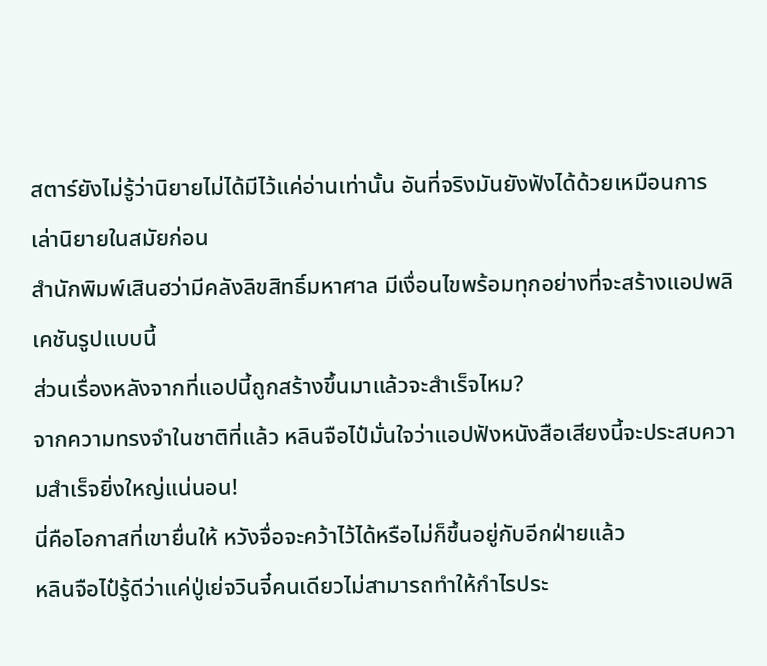สตาร์ยังไม่รู้ว่านิยายไม่ได้มีไว้แค่อ่านเท่านั้น อันที่จริงมันยังฟังได้ด้วยเหมือนการเล่านิยายในสมัยก่อน
สำนักพิมพ์เสินฮว่ามีคลังลิขสิทธิ์มหาศาล มีเงื่อนไขพร้อมทุกอย่างที่จะสร้างแอปพลิเคชันรูปแบบนี้
ส่วนเรื่องหลังจากที่แอปนี้ถูกสร้างขึ้นมาแล้วจะสำเร็จไหม?
จากความทรงจำในชาติที่แล้ว หลินจือไป๋มั่นใจว่าแอปฟังหนังสือเสียงนี้จะประสบความสำเร็จยิ่งใหญ่แน่นอน!
นี่คือโอกาสที่เขายื่นให้ หวังจื่อจะคว้าไว้ได้หรือไม่ก็ขึ้นอยู่กับอีกฝ่ายแล้ว
หลินจือไป๋รู้ดีว่าแค่ปู่เย่จวินจี๋คนเดียวไม่สามารถทำให้กำไรประ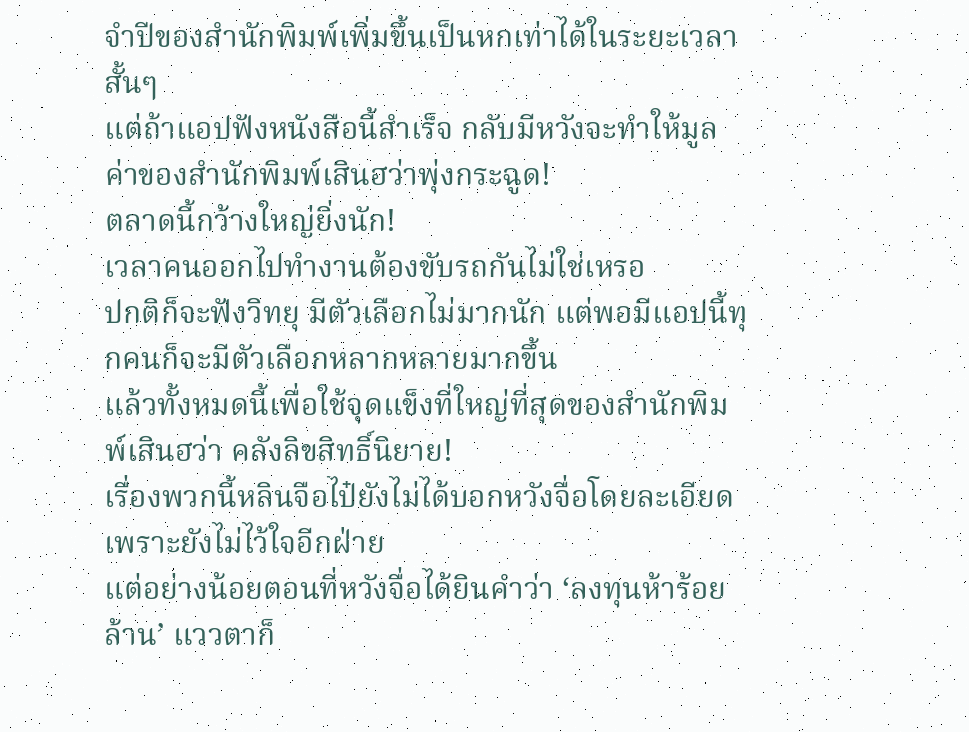จำปีของสำนักพิมพ์เพิ่มขึ้นเป็นหกเท่าได้ในระยะเวลาสั้นๆ
แต่ถ้าแอปฟังหนังสือนี้สำเร็จ กลับมีหวังจะทำให้มูลค่าของสำนักพิมพ์เสินฮว่าพุ่งกระฉูด!
ตลาดนี้กว้างใหญ่ยิ่งนัก!
เวลาคนออกไปทำงานต้องขับรถกันไม่ใช่เหรอ
ปกติก็จะฟังวิทยุ มีตัวเลือกไม่มากนัก แต่พอมีแอปนี้ทุกคนก็จะมีตัวเลือกหลากหลายมากขึ้น
แล้วทั้งหมดนี้เพื่อใช้จุดแข็งที่ใหญ่ที่สุดของสำนักพิมพ์เสินฮว่า คลังลิขสิทธิ์นิยาย!
เรื่องพวกนี้หลินจือไป๋ยังไม่ได้บอกหวังจื่อโดยละเอียดเพราะยังไม่ไว้ใจอีกฝ่าย
แต่อย่างน้อยตอนที่หวังจื่อได้ยินคำว่า ‘ลงทุนห้าร้อยล้าน’ แววตาก็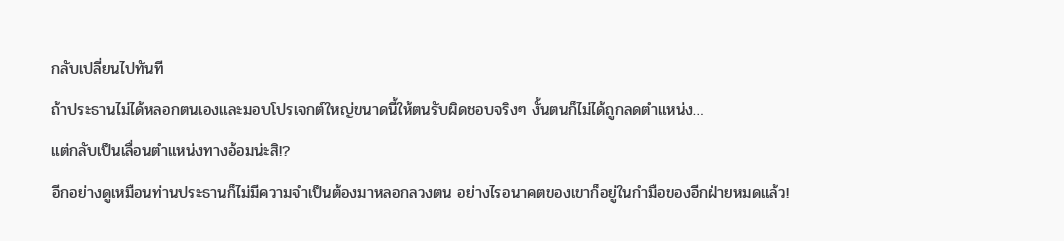กลับเปลี่ยนไปทันที
ถ้าประธานไม่ได้หลอกตนเองและมอบโปรเจกต์ใหญ่ขนาดนี้ให้ตนรับผิดชอบจริงๆ งั้นตนก็ไม่ได้ถูกลดตำแหน่ง…
แต่กลับเป็นเลื่อนตำแหน่งทางอ้อมน่ะสิ!?
อีกอย่างดูเหมือนท่านประธานก็ไม่มีความจำเป็นต้องมาหลอกลวงตน อย่างไรอนาคตของเขาก็อยู่ในกำมือของอีกฝ่ายหมดแล้ว!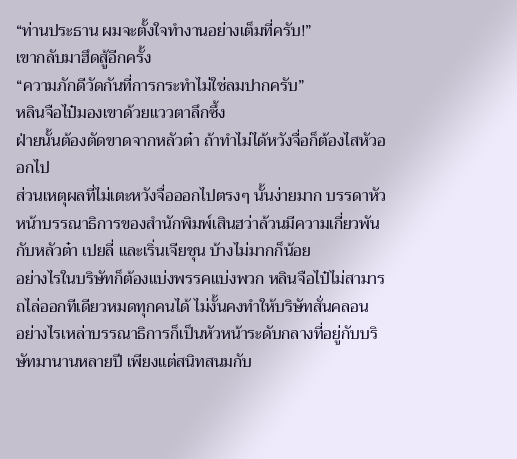“ท่านประธาน ผมจะตั้งใจทำงานอย่างเต็มที่ครับ!”
เขากลับมาฮึดสู้อีกครั้ง
“ความภักดีวัดกันที่การกระทำไม่ใช่ลมปากครับ”
หลินจือไป๋มองเขาด้วยแววตาลึกซึ้ง
ฝ่ายนั้นต้องตัดขาดจากหลัวต๋า ถ้าทำไม่ได้หวังจื่อก็ต้องไสหัวออกไป
ส่วนเหตุผลที่ไม่เตะหวังจื่อออกไปตรงๆ นั้นง่ายมาก บรรดาหัวหน้าบรรณาธิการของสำนักพิมพ์เสินฮว่าล้วนมีความเกี่ยวพันกับหลัวต๋า เปยลี่ และเริ่นเจียชุน บ้างไม่มากก็น้อย
อย่างไรในบริษัทก็ต้องแบ่งพรรคแบ่งพวก หลินจือไป๋ไม่สามารถไล่ออกทีเดียวหมดทุกคนได้ ไม่งั้นคงทำให้บริษัทสั่นคลอน
อย่างไรเหล่าบรรณาธิการก็เป็นหัวหน้าระดับกลางที่อยู่กับบริษัทมานานหลายปี เพียงแต่สนิทสนมกับ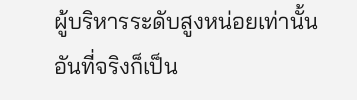ผู้บริหารระดับสูงหน่อยเท่านั้น
อันที่จริงก็เป็น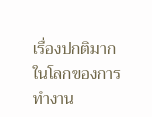เรื่องปกติมากในโลกของการทำงาน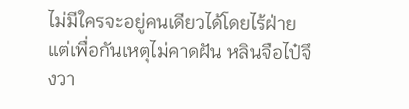ไม่มีใครจะอยู่คนเดียวได้โดยไร้ฝ่าย
แต่เพื่อกันเหตุไม่คาดฝัน หลินจือไป๋จึงวา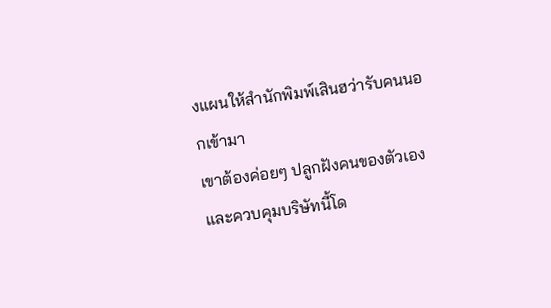งแผนให้สำนักพิมพ์เสินฮว่ารับคนนอกเข้ามา
เขาต้องค่อยๆ ปลูกฝังคนของตัวเองและควบคุมบริษัทนี้โด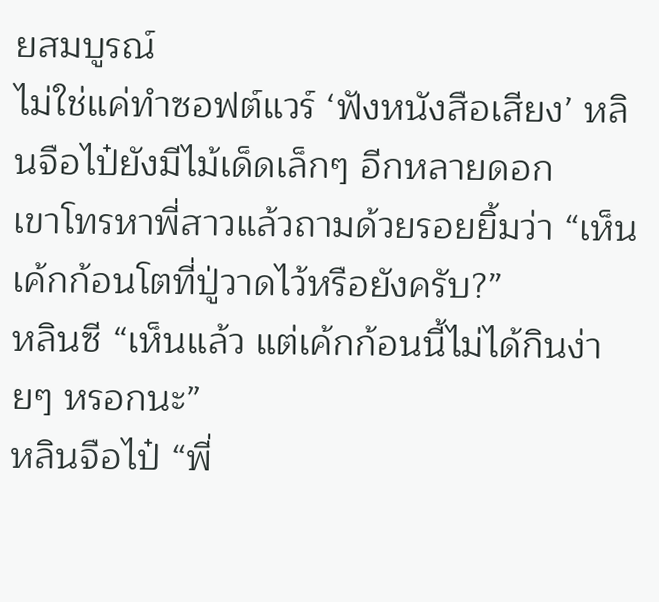ยสมบูรณ์
ไม่ใช่แค่ทำซอฟต์แวร์ ‘ฟังหนังสือเสียง’ หลินจือไป๋ยังมีไม้เด็ดเล็กๆ อีกหลายดอก
เขาโทรหาพี่สาวแล้วถามด้วยรอยยิ้มว่า “เห็นเค้กก้อนโตที่ปู่วาดไว้หรือยังครับ?”
หลินซี “เห็นแล้ว แต่เค้กก้อนนี้ไม่ได้กินง่ายๆ หรอกนะ”
หลินจือไป๋ “พี่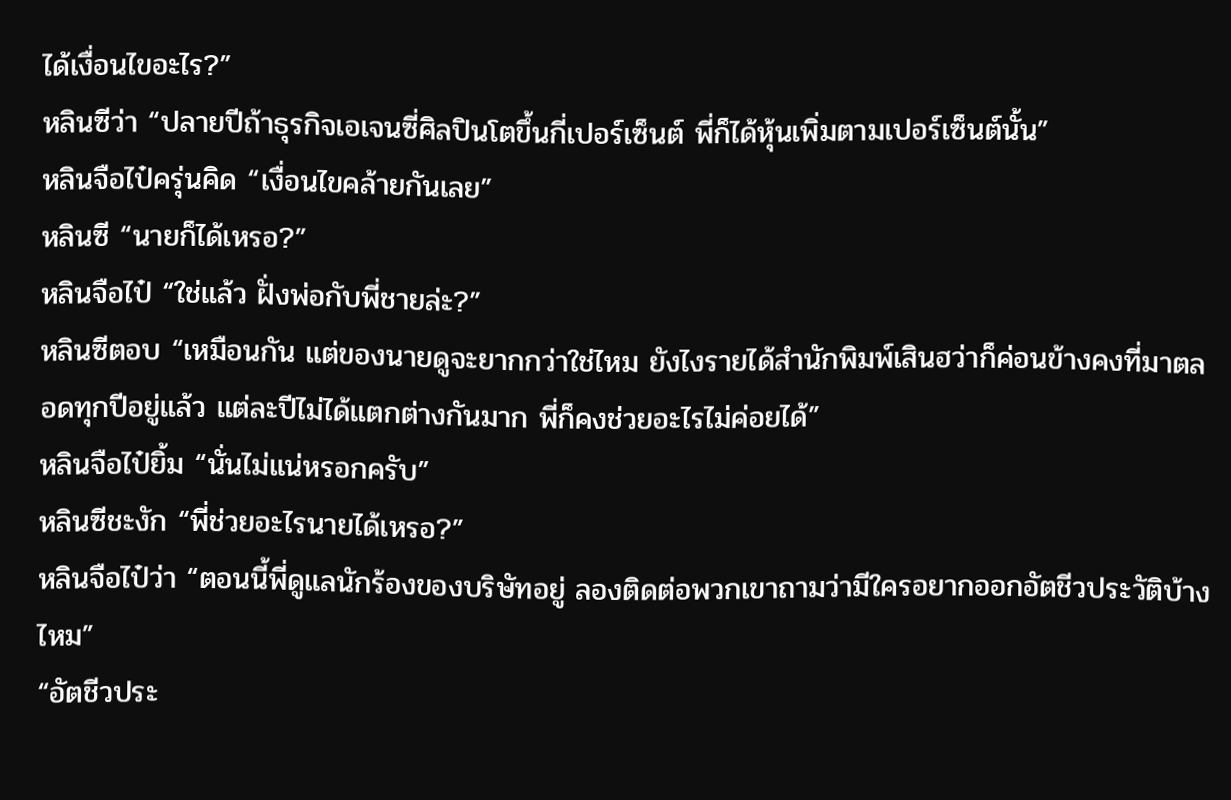ได้เงื่อนไขอะไร?”
หลินซีว่า “ปลายปีถ้าธุรกิจเอเจนซี่ศิลปินโตขึ้นกี่เปอร์เซ็นต์ พี่ก็ได้หุ้นเพิ่มตามเปอร์เซ็นต์นั้น”
หลินจือไป๋ครุ่นคิด “เงื่อนไขคล้ายกันเลย”
หลินซี “นายก็ได้เหรอ?”
หลินจือไป๋ “ใช่แล้ว ฝั่งพ่อกับพี่ชายล่ะ?”
หลินซีตอบ “เหมือนกัน แต่ของนายดูจะยากกว่าใช่ไหม ยังไงรายได้สำนักพิมพ์เสินฮว่าก็ค่อนข้างคงที่มาตลอดทุกปีอยู่แล้ว แต่ละปีไม่ได้แตกต่างกันมาก พี่ก็คงช่วยอะไรไม่ค่อยได้”
หลินจือไป๋ยิ้ม “นั่นไม่แน่หรอกครับ”
หลินซีชะงัก “พี่ช่วยอะไรนายได้เหรอ?”
หลินจือไป๋ว่า “ตอนนี้พี่ดูแลนักร้องของบริษัทอยู่ ลองติดต่อพวกเขาถามว่ามีใครอยากออกอัตชีวประวัติบ้างไหม”
“อัตชีวประ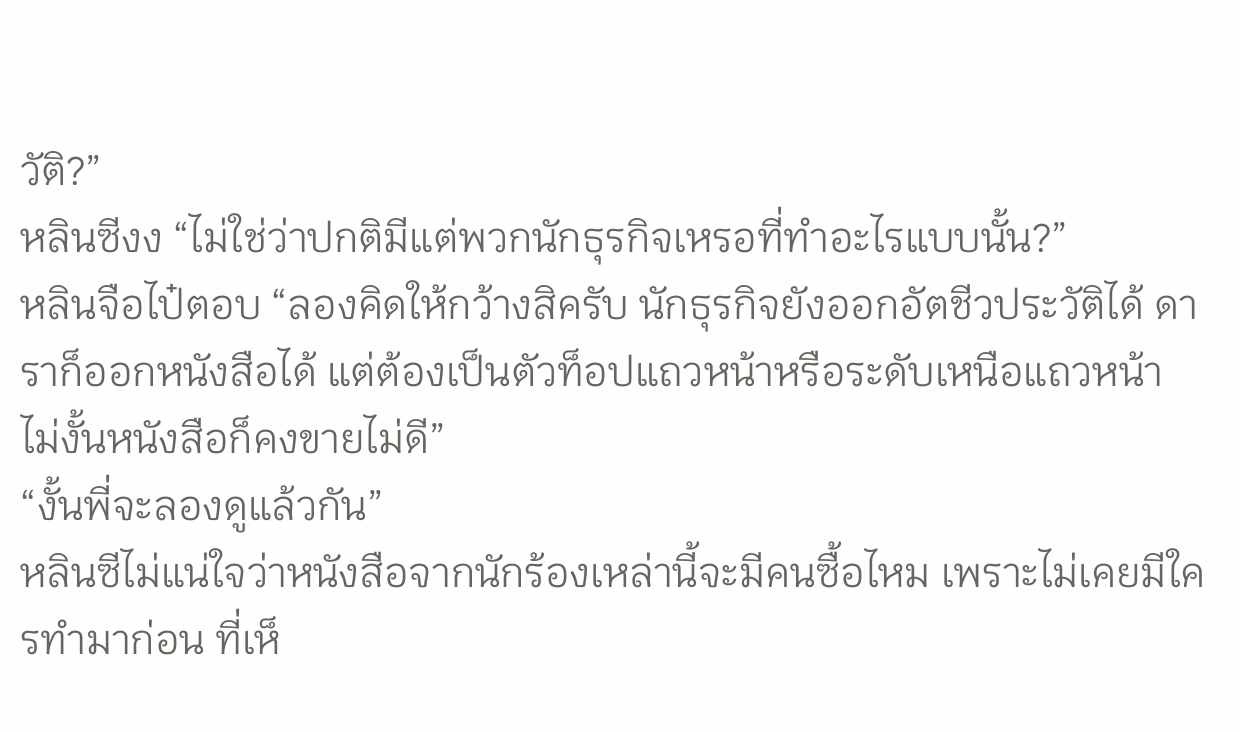วัติ?”
หลินซีงง “ไม่ใช่ว่าปกติมีแต่พวกนักธุรกิจเหรอที่ทำอะไรแบบนั้น?”
หลินจือไป๋ตอบ “ลองคิดให้กว้างสิครับ นักธุรกิจยังออกอัตชีวประวัติได้ ดาราก็ออกหนังสือได้ แต่ต้องเป็นตัวท็อปแถวหน้าหรือระดับเหนือแถวหน้า ไม่งั้นหนังสือก็คงขายไม่ดี”
“งั้นพี่จะลองดูแล้วกัน”
หลินซีไม่แน่ใจว่าหนังสือจากนักร้องเหล่านี้จะมีคนซื้อไหม เพราะไม่เคยมีใครทำมาก่อน ที่เห็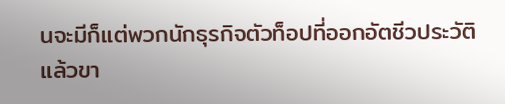นจะมีก็แต่พวกนักธุรกิจตัวท็อปที่ออกอัตชีวประวัติแล้วขา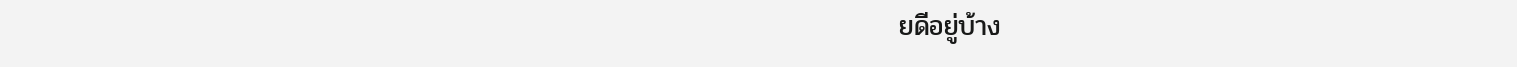ยดีอยู่บ้าง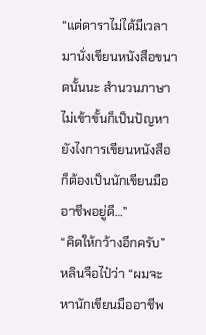“แต่ดาราไม่ได้มีเวลามานั่งเขียนหนังสือขนาดนั้นนะ สำนวนภาษาไม่เข้าขั้นก็เป็นปัญหา ยังไงการเขียนหนังสือก็ต้องเป็นนักเขียนมืออาชีพอยู่ดี…”
“คิดให้กว้างอีกครับ”
หลินจือไป๋ว่า “ผมจะหานักเขียนมืออาชีพ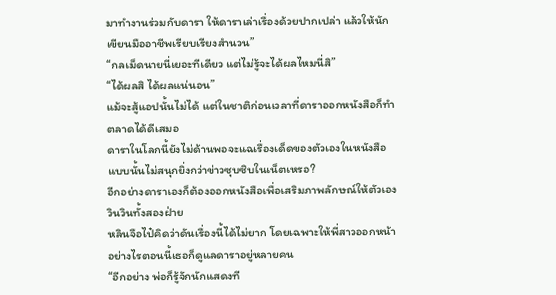มาทำงานร่วมกับดารา ให้ดาราเล่าเรื่องด้วยปากเปล่า แล้วให้นักเขียนมืออาชีพเรียบเรียงสำนวน”
“กลเม็ดนายนี่เยอะทีเดียว แต่ไม่รู้จะได้ผลไหมนี่สิ”
“ได้ผลสิ ได้ผลแน่นอน”
แม้จะสู้แอปนั้นไม่ได้ แต่ในชาติก่อนเวลาที่ดาราออกหนังสือก็ทำตลาดได้ดีเสมอ
ดาราในโลกนี้ยังไม่ด้านพอจะแฉเรื่องเด็ดของตัวเองในหนังสือ แบบนั้นไม่สนุกยิ่งกว่าข่าวซุบซิบในเน็ตเหรอ?
อีกอย่างดาราเองก็ต้องออกหนังสือเพื่อเสริมภาพลักษณ์ให้ตัวเอง วินวินทั้งสองฝ่าย
หลินจือไป๋คิดว่าดันเรื่องนี้ได้ไม่ยาก โดยเฉพาะให้พี่สาวออกหน้า อย่างไรตอนนี้เธอก็ดูแลดาราอยู่หลายคน
“อีกอย่าง พ่อก็รู้จักนักแสดงที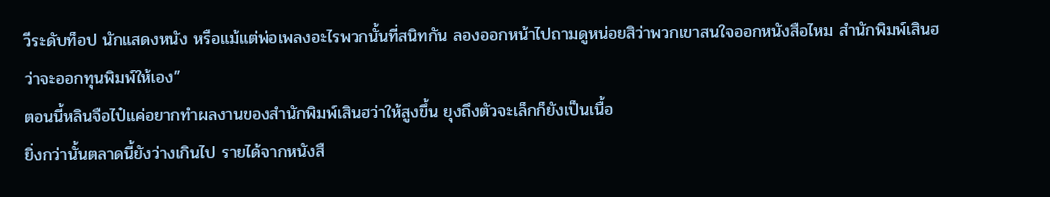วีระดับท็อป นักแสดงหนัง หรือแม้แต่พ่อเพลงอะไรพวกนั้นที่สนิทกัน ลองออกหน้าไปถามดูหน่อยสิว่าพวกเขาสนใจออกหนังสือไหม สำนักพิมพ์เสินฮว่าจะออกทุนพิมพ์ให้เอง”
ตอนนี้หลินจือไป๋แค่อยากทำผลงานของสำนักพิมพ์เสินฮว่าให้สูงขึ้น ยุงถึงตัวจะเล็กก็ยังเป็นเนื้อ
ยิ่งกว่านั้นตลาดนี้ยังว่างเกินไป รายได้จากหนังสื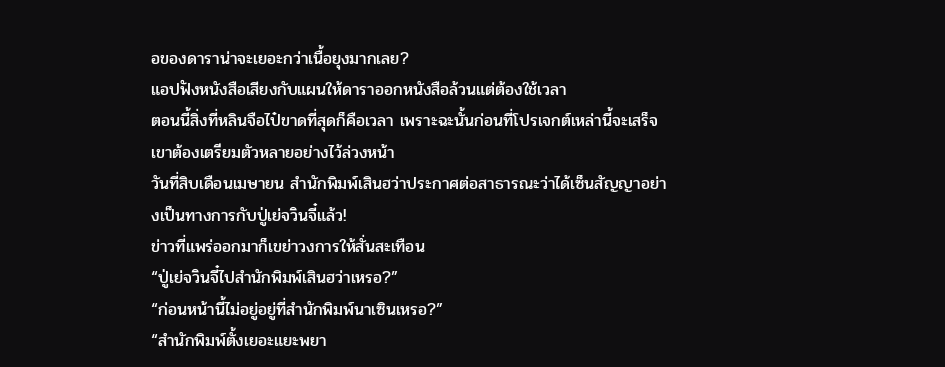อของดาราน่าจะเยอะกว่าเนื้อยุงมากเลย?
แอปฟังหนังสือเสียงกับแผนให้ดาราออกหนังสือล้วนแต่ต้องใช้เวลา
ตอนนี้สิ่งที่หลินจือไป๋ขาดที่สุดก็คือเวลา เพราะฉะนั้นก่อนที่โปรเจกต์เหล่านี้จะเสร็จ เขาต้องเตรียมตัวหลายอย่างไว้ล่วงหน้า
วันที่สิบเดือนเมษายน สำนักพิมพ์เสินฮว่าประกาศต่อสาธารณะว่าได้เซ็นสัญญาอย่างเป็นทางการกับปู่เย่จวินจี๋แล้ว!
ข่าวที่แพร่ออกมาก็เขย่าวงการให้สั่นสะเทือน
“ปู่เย่จวินจี๋ไปสำนักพิมพ์เสินฮว่าเหรอ?”
“ก่อนหน้านี้ไม่อยู่อยู่ที่สำนักพิมพ์นาเซินเหรอ?”
“สำนักพิมพ์ตั้งเยอะแยะพยา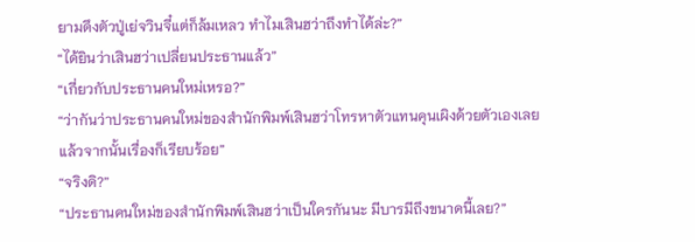ยามดึงตัวปู่เย่จวินจี๋แต่ก็ล้มเหลว ทำไมเสินฮว่าถึงทำได้ล่ะ?”
“ได้ยินว่าเสินฮว่าเปลี่ยนประธานแล้ว”
“เกี่ยวกับประธานคนใหม่เหรอ?”
“ว่ากันว่าประธานคนใหม่ของสำนักพิมพ์เสินฮว่าโทรหาตัวแทนคุนเผิงด้วยตัวเองเลย แล้วจากนั้นเรื่องก็เรียบร้อย”
“จริงดิ?”
“ประธานคนใหม่ของสำนักพิมพ์เสินฮว่าเป็นใครกันนะ มีบารมีถึงขนาดนี้เลย?”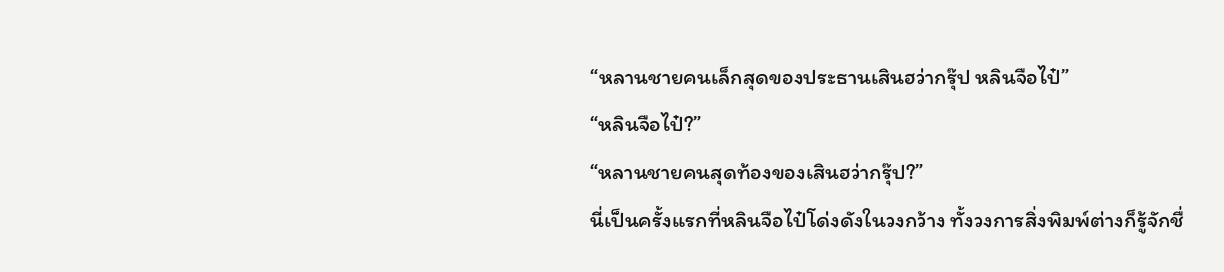“หลานชายคนเล็กสุดของประธานเสินฮว่ากรุ๊ป หลินจือไป๋”
“หลินจือไป๋?”
“หลานชายคนสุดท้องของเสินฮว่ากรุ๊ป?”
นี่เป็นครั้งแรกที่หลินจือไป๋โด่งดังในวงกว้าง ทั้งวงการสิ่งพิมพ์ต่างก็รู้จักชื่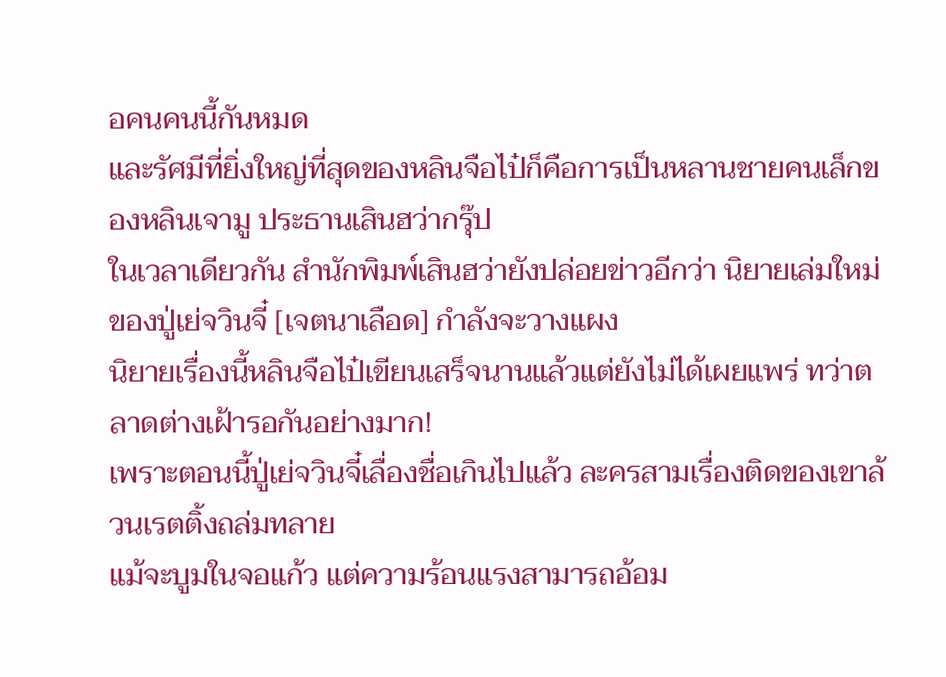อคนคนนี้กันหมด
และรัศมีที่ยิ่งใหญ่ที่สุดของหลินจือไป๋ก็คือการเป็นหลานชายคนเล็กของหลินเจามู ประธานเสินฮว่ากรุ๊ป
ในเวลาเดียวกัน สำนักพิมพ์เสินฮว่ายังปล่อยข่าวอีกว่า นิยายเล่มใหม่ของปู่เย่จวินจี๋ [เจตนาเลือด] กำลังจะวางแผง
นิยายเรื่องนี้หลินจือไป๋เขียนเสร็จนานแล้วแต่ยังไม่ได้เผยแพร่ ทว่าตลาดต่างเฝ้ารอกันอย่างมาก!
เพราะตอนนี้ปู่เย่จวินจี๋เลื่องชื่อเกินไปแล้ว ละครสามเรื่องติดของเขาล้วนเรตติ้งถล่มทลาย
แม้จะบูมในจอแก้ว แต่ความร้อนแรงสามารถอ้อม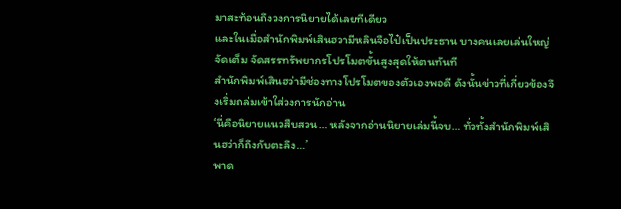มาสะท้อนถึงวงการนิยายได้เลยทีเดียว
และในเมื่อสำนักพิมพ์เสินฮวามีหลินจือไป๋เป็นประธาน บางคนเลยเล่นใหญ่จัดเต็ม จัดสรรทรัพยากรโปรโมตขั้นสูงสุดให้ตนทันที
สำนักพิมพ์เสินฮว่ามีช่องทางโปรโมตของตัวเองพอดี ดังนั้นข่าวที่เกี่ยวข้องจึงเริ่มถล่มเข้าใส่วงการนักอ่าน
‘นี่คือนิยายแนวสืบสวน… หลังจากอ่านนิยายเล่มนี้จบ… ทั่วทั้งสำนักพิมพ์เสินฮว่าก็ถึงกับตะลึง…’
พาด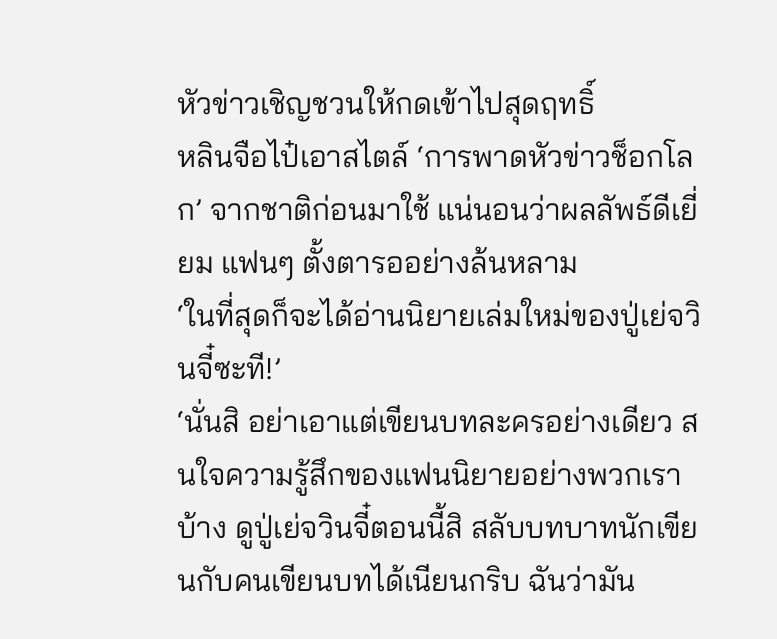หัวข่าวเชิญชวนให้กดเข้าไปสุดฤทธิ์
หลินจือไป๋เอาสไตล์ ‘การพาดหัวข่าวช็อกโลก’ จากชาติก่อนมาใช้ แน่นอนว่าผลลัพธ์ดีเยี่ยม แฟนๆ ตั้งตารออย่างล้นหลาม
‘ในที่สุดก็จะได้อ่านนิยายเล่มใหม่ของปู่เย่จวินจี๋ซะที!’
‘นั่นสิ อย่าเอาแต่เขียนบทละครอย่างเดียว สนใจความรู้สึกของแฟนนิยายอย่างพวกเราบ้าง ดูปู่เย่จวินจี๋ตอนนี้สิ สลับบทบาทนักเขียนกับคนเขียนบทได้เนียนกริบ ฉันว่ามัน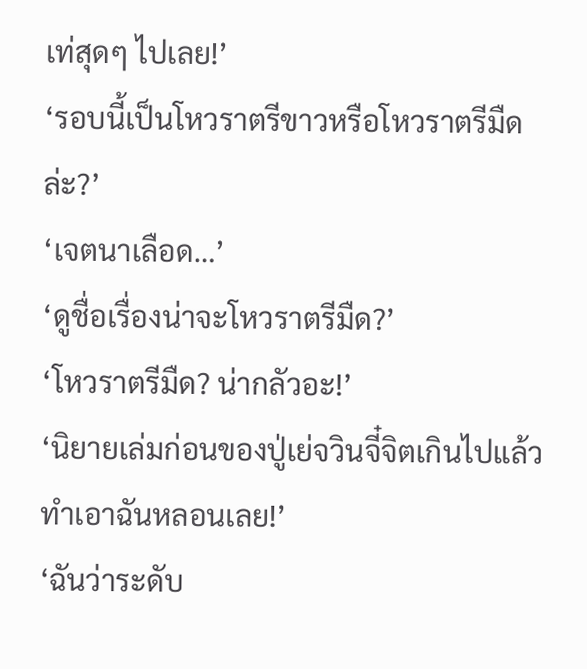เท่สุดๆ ไปเลย!’
‘รอบนี้เป็นโหวราตรีขาวหรือโหวราตรีมืดล่ะ?’
‘เจตนาเลือด…’
‘ดูชื่อเรื่องน่าจะโหวราตรีมืด?’
‘โหวราตรีมืด? น่ากลัวอะ!’
‘นิยายเล่มก่อนของปู่เย่จวินจี๋จิตเกินไปแล้ว ทำเอาฉันหลอนเลย!’
‘ฉันว่าระดับ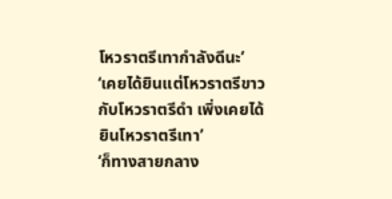โหวราตรีเทากำลังดีนะ’
‘เคยได้ยินแต่โหวราตรีขาวกับโหวราตรีดำ เพิ่งเคยได้ยินโหวราตรีเทา’
‘ก็ทางสายกลาง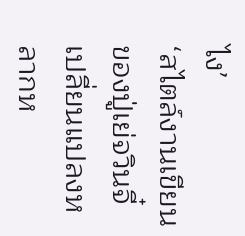ไง’
‘สไตล์งานเขียนของปู่เย่จวินจี๋เปลี่ยนแปลงหลากห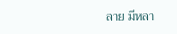ลาย มีหลา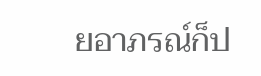ยอาภรณ์ก็ป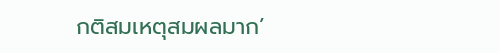กติสมเหตุสมผลมาก’